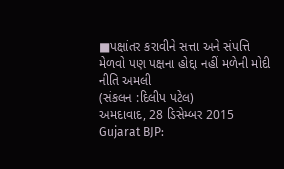■પક્ષાંતર કરાવીને સત્તા અને સંપત્તિ મેળવો પણ પક્ષના હોદ્દા નહીં મળેની મોદી નીતિ અમલી
(સંકલન :દિલીપ પટેલ)
અમદાવાદ, 28 ડિસેમ્બર 2015
Gujarat BJP: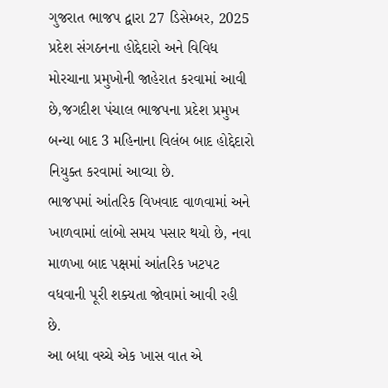ગુજરાત ભાજપ દ્વારા 27 ડિસેમ્બર, 2025 પ્રદેશ સંગઠનના હોદ્દેદારો અને વિવિધ મોરચાના પ્રમુખોની જાહેરાત કરવામાં આવી છે,જગદીશ પંચાલ ભાજપના પ્રદેશ પ્રમુખ બન્યા બાદ 3 મહિનાના વિલંબ બાદ હોદ્દેદારો નિયુક્ત કરવામાં આવ્યા છે.
ભાજપમાં આંતરિક વિખવાદ વાળવામાં અને ખાળવામાં લાંબો સમય પસાર થયો છે, નવા માળખા બાદ પક્ષમાં આંતરિક ખટપટ વધવાની પૂરી શક્યતા જોવામાં આવી રહી છે.
આ બધા વચ્ચે એક ખાસ વાત એ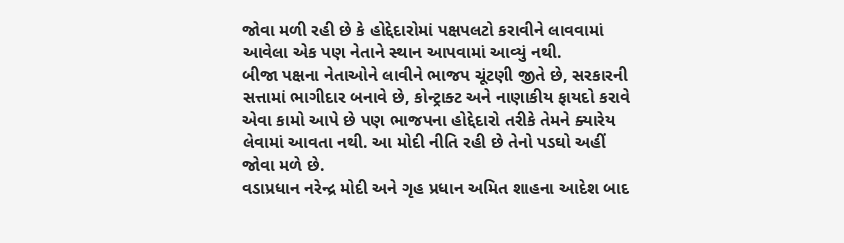જોવા મળી રહી છે કે હોદ્દેદારોમાં પક્ષપલટો કરાવીને લાવવામાં આવેલા એક પણ નેતાને સ્થાન આપવામાં આવ્યું નથી.
બીજા પક્ષના નેતાઓને લાવીને ભાજપ ચૂંટણી જીતે છે, સરકારની સત્તામાં ભાગીદાર બનાવે છે, કોન્ટ્રાક્ટ અને નાણાકીય ફાયદો કરાવે એવા કામો આપે છે પણ ભાજપના હોદ્દેદારો તરીકે તેમને ક્યારેય લેવામાં આવતા નથી. આ મોદી નીતિ રહી છે તેનો પડઘો અહીં જોવા મળે છે.
વડાપ્રધાન નરેન્દ્ર મોદી અને ગૃહ પ્રધાન અમિત શાહના આદેશ બાદ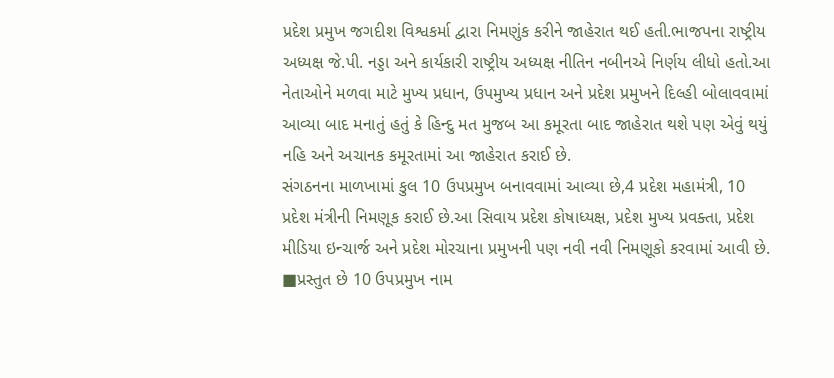પ્રદેશ પ્રમુખ જગદીશ વિશ્વકર્મા દ્વારા નિમણુંક કરીને જાહેરાત થઈ હતી.ભાજપના રાષ્ટ્રીય અધ્યક્ષ જે.પી. નડ્ડા અને કાર્યકારી રાષ્ટ્રીય અધ્યક્ષ નીતિન નબીનએ નિર્ણય લીધો હતો.આ નેતાઓને મળવા માટે મુખ્ય પ્રધાન, ઉપમુખ્ય પ્રધાન અને પ્રદેશ પ્રમુખને દિલ્હી બોલાવવામાં આવ્યા બાદ મનાતું હતું કે હિન્દુ મત મુજબ આ કમૂરતા બાદ જાહેરાત થશે પણ એવું થયું નહિ અને અચાનક કમૂરતામાં આ જાહેરાત કરાઈ છે.
સંગઠનના માળખામાં કુલ 10 ઉપપ્રમુખ બનાવવામાં આવ્યા છે,4 પ્રદેશ મહામંત્રી, 10 પ્રદેશ મંત્રીની નિમણૂક કરાઈ છે.આ સિવાય પ્રદેશ કોષાધ્યક્ષ, પ્રદેશ મુખ્ય પ્રવક્તા, પ્રદેશ મીડિયા ઇન્ચાર્જ અને પ્રદેશ મોરચાના પ્રમુખની પણ નવી નવી નિમણૂકો કરવામાં આવી છે.
■પ્રસ્તુત છે 10 ઉપપ્રમુખ નામ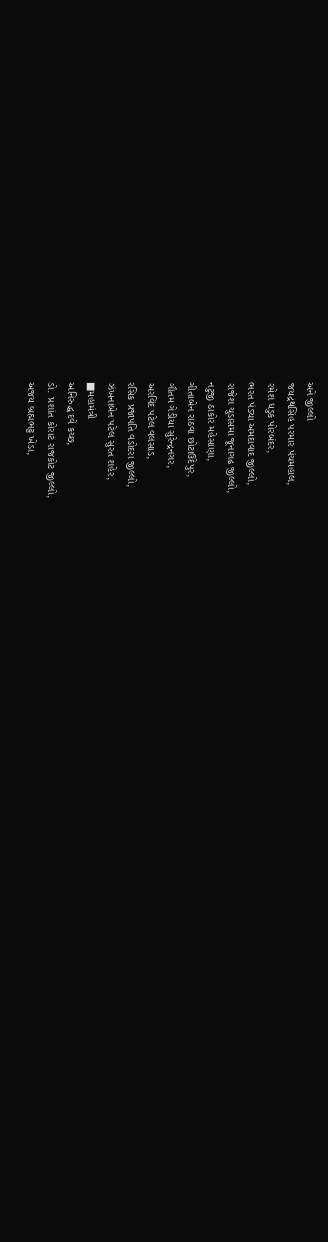અને જીલ્લો
જયદ્રથસિંહ પરમાર પંચમહાલ,
રમેશ ધડુક પોરબંદર,
ભરત પંડ્યા અમદાવાદ જીલ્લો,
રાજેશ ચુડાસમા જૂનાગઢ જીલ્લો,
નટુજી ઠાકોર મહેસાણા,
ગીતાબેન રાઠવા છોટાઉદેપુર,
ગૌતમ ગેડીયા સુરેન્દ્રનગર,
અરવિંદ પટેલ વલસાડ,
રસિક પ્રજાપતિ વડોદરા જીલ્લો,
ઝંખનાબેન પટેલ સુરત શહેર,
■મહામંત્રી
અનિરુદ્ધ દવે કચ્છ,
ડો. પ્રશાંત કોરાટ રાજકોટ જીલ્લો,
અજય બ્રહ્મભટ્ટ ખેડા,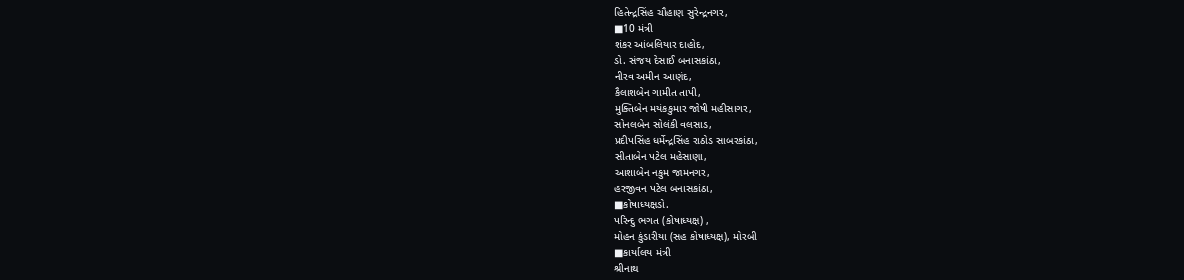હિતેન્દ્રસિંહ ચૌહાણ સુરેન્દ્રનગર,
■10 મંત્રી
શંકર આંબલિયાર દાહોદ,
ડો. સંજય દેસાઈ બનાસકાંઠા,
નીરવ અમીન આણંદ,
કૈલાશબેન ગામીત તાપી,
મુક્તિબેન મયંકકુમાર જોષી મહીસાગર,
સોનલબેન સોલંકી વલસાડ,
પ્રદીપસિંહ ધર્મેન્દ્રસિંહ રાઠોડ સાબરકાંઠા,
સીતાબેન પટેલ મહેસાણા,
આશાબેન નકુમ જામનગર,
હરજીવન પટેલ બનાસકાંઠા,
■કોષાધ્યક્ષડો.
પરિન્દુ ભગત (કોષાધ્યક્ષ) ,
મોહન કુંડારીયા (સહ કોષાધ્યક્ષ), મોરબી
■કાર્યાલય મંત્રી
શ્રીનાથ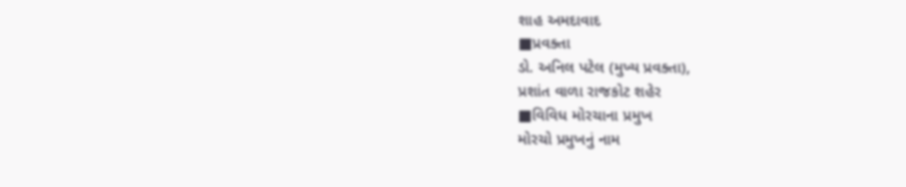શાહ અમદાવાદ
■પ્રવક્તા
ડો. અનિલ પટેલ (મુખ્ય પ્રવક્તા),
પ્રશાંત વાળા રાજકોટ શહેર
■વિવિધ મોરચાના પ્રમુખ
મોરચો પ્રમુખનું નામ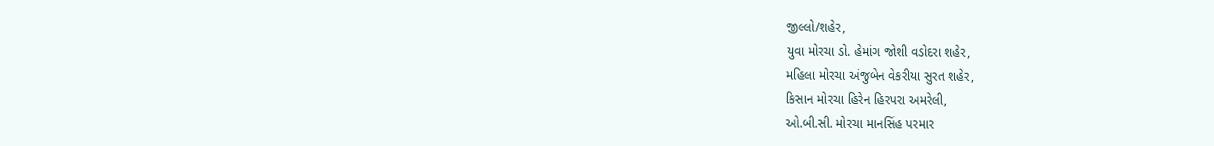જીલ્લો/શહેર,
યુવા મોરચા ડો. હેમાંગ જોશી વડોદરા શહેર,
મહિલા મોરચા અંજુબેન વેકરીયા સુરત શહેર,
કિસાન મોરચા હિરેન હિરપરા અમરેલી,
ઓ.બી.સી. મોરચા માનસિંહ પરમાર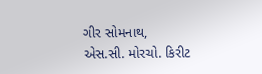ગીર સોમનાથ,
એસ.સી. મોરચો. કિરીટ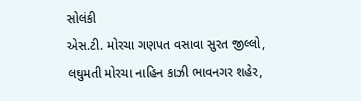સોલંકી
એસ.ટી. મોરચા ગણપત વસાવા સુરત જીલ્લો,
લઘુમતી મોરચા નાહિન કાઝી ભાવનગર શહેર,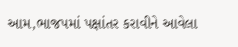આમ,ભાજપમાં પક્ષાંતર કરાવીને આવેલા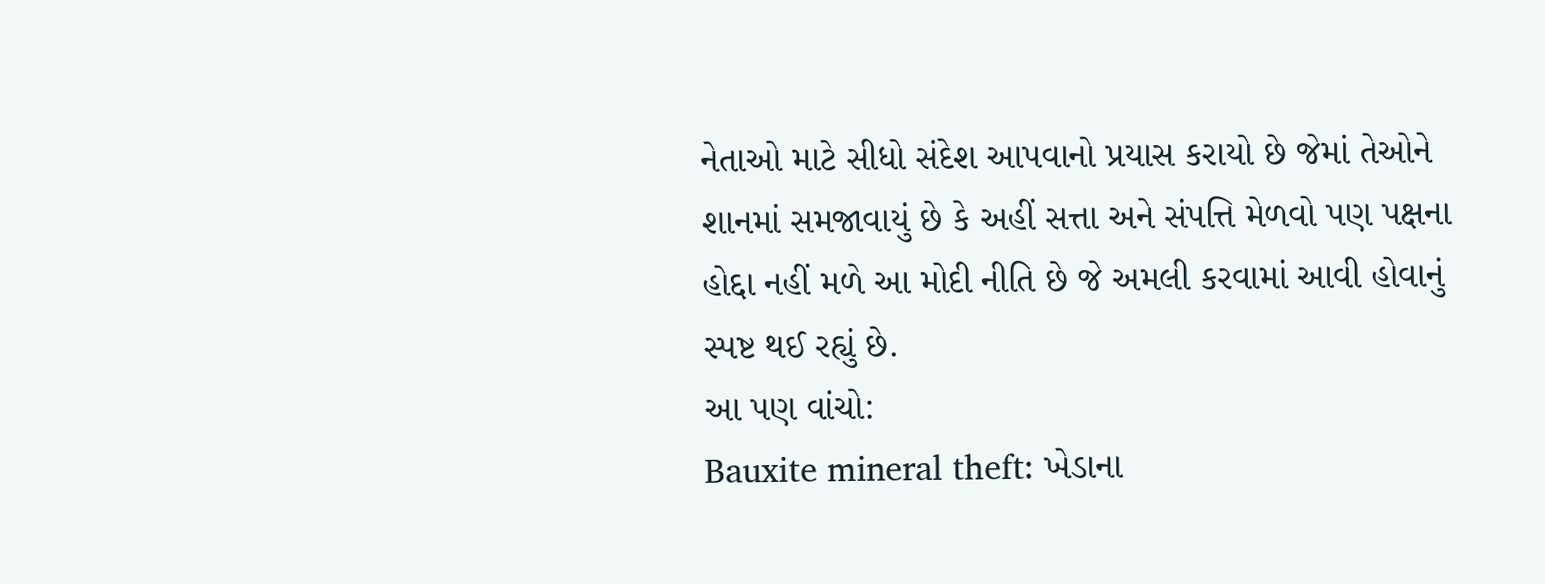નેતાઓ માટે સીધો સંદેશ આપવાનો પ્રયાસ કરાયો છે જેમાં તેઓને શાનમાં સમજાવાયું છે કે અહીં સત્તા અને સંપત્તિ મેળવો પણ પક્ષના હોદ્દા નહીં મળે આ મોદી નીતિ છે જે અમલી કરવામાં આવી હોવાનું સ્પષ્ટ થઈ રહ્યું છે.
આ પણ વાંચો:
Bauxite mineral theft: ખેડાના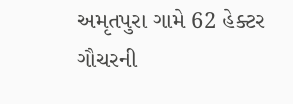અમૃતપુરા ગામે 62 હેક્ટર ગૌચરની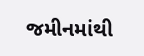જમીનમાંથી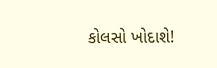કોલસો ખોદાશે!